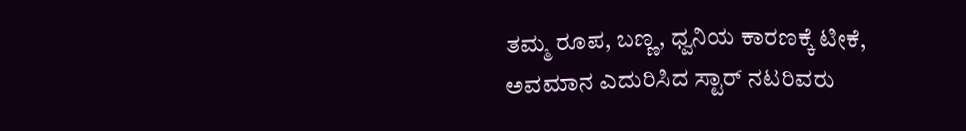ತಮ್ಮ ರೂಪ, ಬಣ್ಣ, ಧ್ವನಿಯ ಕಾರಣಕ್ಕೆ ಟೀಕೆ, ಅವಮಾನ ಎದುರಿಸಿದ ಸ್ಟಾರ್ ನಟರಿವರು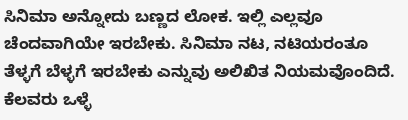ಸಿನಿಮಾ ಅನ್ನೋದು ಬಣ್ಣದ ಲೋಕ. ಇಲ್ಲಿ ಎಲ್ಲವೂ ಚೆಂದವಾಗಿಯೇ ಇರಬೇಕು. ಸಿನಿಮಾ ನಟ, ನಟಿಯರಂತೂ ತೆಳ್ಳಗೆ ಬೆಳ್ಳಗೆ ಇರಬೇಕು ಎನ್ನುವು ಅಲಿಖಿತ ನಿಯಮವೊಂದಿದೆ. ಕೆಲವರು ಒಳ್ಳೆ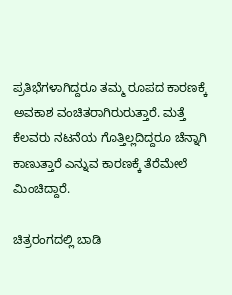ಪ್ರತಿಭೆಗಳಾಗಿದ್ದರೂ ತಮ್ಮ ರೂಪದ ಕಾರಣಕ್ಕೆ ಅವಕಾಶ ವಂಚಿತರಾಗಿರುರುತ್ತಾರೆ. ಮತ್ತೆ ಕೆಲವರು ನಟನೆಯ ಗೊತ್ತಿಲ್ಲದಿದ್ದರೂ ಚೆನ್ನಾಗಿ ಕಾಣುತ್ತಾರೆ ಎನ್ನುವ ಕಾರಣಕ್ಕೆ ತೆರೆಮೇಲೆ ಮಿಂಚಿದ್ದಾರೆ.

ಚಿತ್ರರಂಗದಲ್ಲಿ ಬಾಡಿ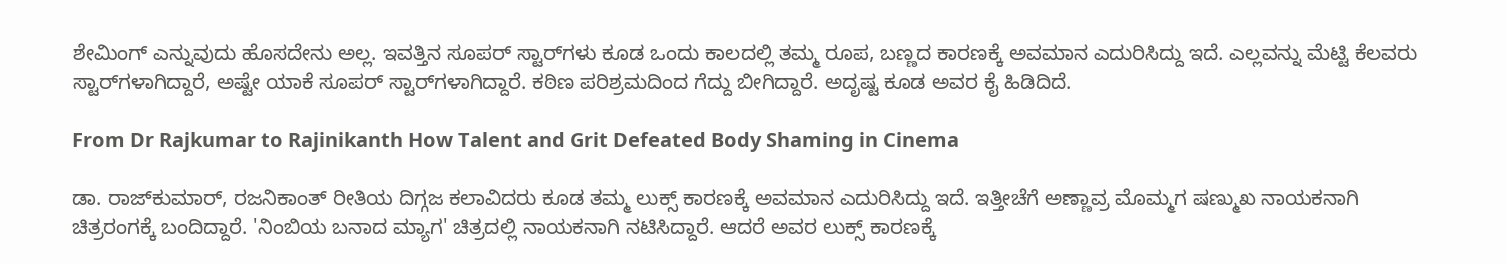ಶೇಮಿಂಗ್ ಎನ್ನುವುದು ಹೊಸದೇನು ಅಲ್ಲ. ಇವತ್ತಿನ ಸೂಪರ್ ಸ್ಟಾರ್‌ಗಳು ಕೂಡ ಒಂದು ಕಾಲದಲ್ಲಿ ತಮ್ಮ ರೂಪ, ಬಣ್ಣದ ಕಾರಣಕ್ಕೆ ಅವಮಾನ ಎದುರಿಸಿದ್ದು ಇದೆ. ಎಲ್ಲವನ್ನು ಮೆಟ್ಟಿ ಕೆಲವರು ಸ್ಟಾರ್‌ಗಳಾಗಿದ್ದಾರೆ, ಅಷ್ಟೇ ಯಾಕೆ ಸೂಪರ್ ಸ್ಟಾರ್‌ಗಳಾಗಿದ್ದಾರೆ. ಕಠಿಣ ಪರಿಶ್ರಮದಿಂದ ಗೆದ್ದು ಬೀಗಿದ್ದಾರೆ. ಅದೃಷ್ಟ ಕೂಡ ಅವರ ಕೈ ಹಿಡಿದಿದೆ.

From Dr Rajkumar to Rajinikanth How Talent and Grit Defeated Body Shaming in Cinema

ಡಾ. ರಾಜ್‌ಕುಮಾರ್, ರಜನಿಕಾಂತ್ ರೀತಿಯ ದಿಗ್ಗಜ ಕಲಾವಿದರು ಕೂಡ ತಮ್ಮ ಲುಕ್ಸ್ ಕಾರಣಕ್ಕೆ ಅವಮಾನ ಎದುರಿಸಿದ್ದು ಇದೆ. ಇತ್ತೀಚೆಗೆ ಅಣ್ಣಾವ್ರ ಮೊಮ್ಮಗ ಷಣ್ಮುಖ ನಾಯಕನಾಗಿ ಚಿತ್ರರಂಗಕ್ಕೆ ಬಂದಿದ್ದಾರೆ. 'ನಿಂಬಿಯ ಬನಾದ ಮ್ಯಾಗ' ಚಿತ್ರದಲ್ಲಿ ನಾಯಕನಾಗಿ ನಟಿಸಿದ್ದಾರೆ. ಆದರೆ ಅವರ ಲುಕ್ಸ್ ಕಾರಣಕ್ಕೆ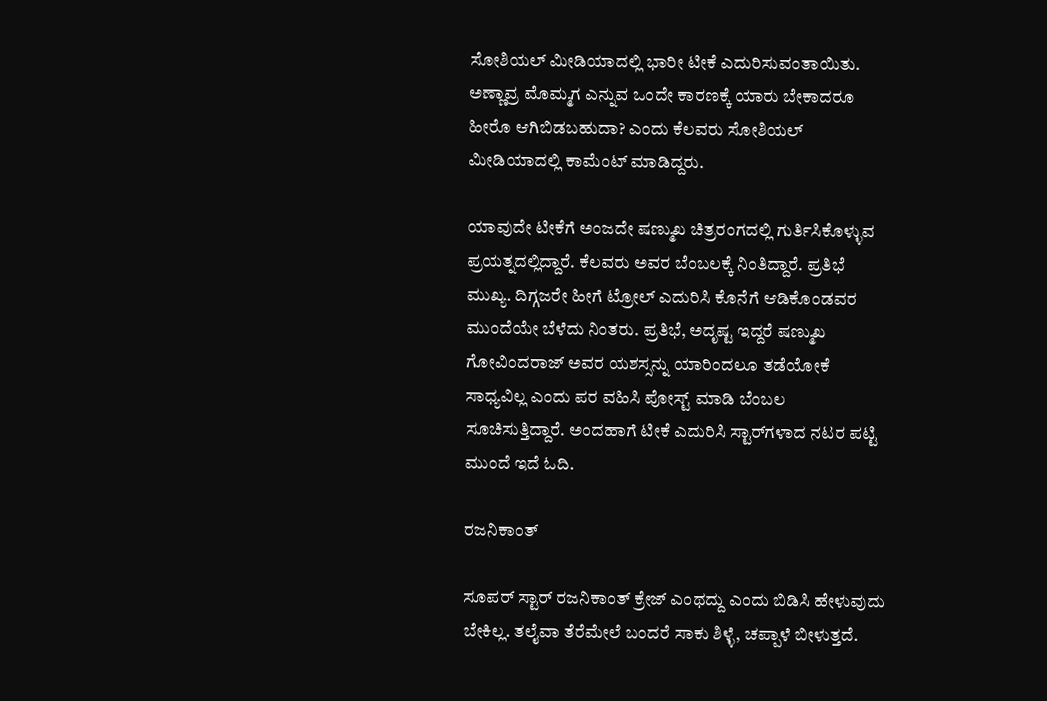ಸೋಶಿಯಲ್ ಮೀಡಿಯಾದಲ್ಲಿ ಭಾರೀ ಟೀಕೆ ಎದುರಿಸುವಂತಾಯಿತು. ಅಣ್ಣಾವ್ರ ಮೊಮ್ಮಗ ಎನ್ನುವ ಒಂದೇ ಕಾರಣಕ್ಕೆ ಯಾರು ಬೇಕಾದರೂ ಹೀರೊ ಆಗಿಬಿಡಬಹುದಾ? ಎಂದು ಕೆಲವರು ಸೋಶಿಯಲ್ ಮೀಡಿಯಾದಲ್ಲಿ ಕಾಮೆಂಟ್ ಮಾಡಿದ್ದರು.

ಯಾವುದೇ ಟೀಕೆಗೆ ಅಂಜದೇ ಷಣ್ಮುಖ ಚಿತ್ರರಂಗದಲ್ಲಿ ಗುರ್ತಿಸಿಕೊಳ್ಳುವ ಪ್ರಯತ್ನದಲ್ಲಿದ್ದಾರೆ. ಕೆಲವರು ಅವರ ಬೆಂಬಲಕ್ಕೆ ನಿಂತಿದ್ದಾರೆ. ಪ್ರತಿಭೆ ಮುಖ್ಯ. ದಿಗ್ಗಜರೇ ಹೀಗೆ ಟ್ರೋಲ್ ಎದುರಿಸಿ ಕೊನೆಗೆ ಆಡಿಕೊಂಡವರ ಮುಂದೆಯೇ ಬೆಳೆದು ನಿಂತರು. ಪ್ರತಿಭೆ, ಅದೃಷ್ಟ ಇದ್ದರೆ ಷಣ್ಮುಖ ಗೋವಿಂದರಾಜ್ ಅವರ ಯಶಸ್ಸನ್ನು ಯಾರಿಂದಲೂ ತಡೆಯೋಕೆ ಸಾಧ್ಯವಿಲ್ಲ ಎಂದು ಪರ ವಹಿಸಿ ಪೋಸ್ಟ್ ಮಾಡಿ ಬೆಂಬಲ ಸೂಚಿಸುತ್ತಿದ್ದಾರೆ. ಅಂದಹಾಗೆ ಟೀಕೆ ಎದುರಿಸಿ ಸ್ಟಾರ್‌ಗಳಾದ ನಟರ ಪಟ್ಟಿ ಮುಂದೆ ಇದೆ ಓದಿ.

ರಜನಿಕಾಂತ್

ಸೂಪರ್ ಸ್ಟಾರ್ ರಜನಿಕಾಂತ್ ಕ್ರೇಜ್ ಎಂಥದ್ದು ಎಂದು ಬಿಡಿಸಿ ಹೇಳುವುದು ಬೇಕಿಲ್ಲ. ತಲೈವಾ ತೆರೆಮೇಲೆ ಬಂದರೆ ಸಾಕು ಶಿಳ್ಳೆ, ಚಪ್ಪಾಳೆ ಬೀಳುತ್ತದೆ.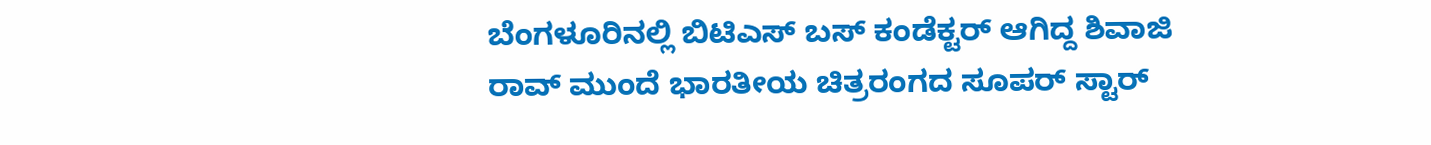ಬೆಂಗಳೂರಿನಲ್ಲಿ ಬಿಟಿಎಸ್ ಬಸ್ ಕಂಡೆಕ್ಟರ್ ಆಗಿದ್ದ ಶಿವಾಜಿ ರಾವ್ ಮುಂದೆ ಭಾರತೀಯ ಚಿತ್ರರಂಗದ ಸೂಪರ್ ಸ್ಟಾರ್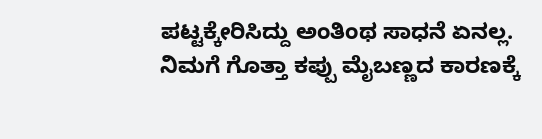ಪಟ್ಟಕ್ಕೇರಿಸಿದ್ದು ಅಂತಿಂಥ ಸಾಧನೆ ಏನಲ್ಲ. ನಿಮಗೆ ಗೊತ್ತಾ ಕಪ್ಪು ಮೈಬಣ್ಣದ ಕಾರಣಕ್ಕೆ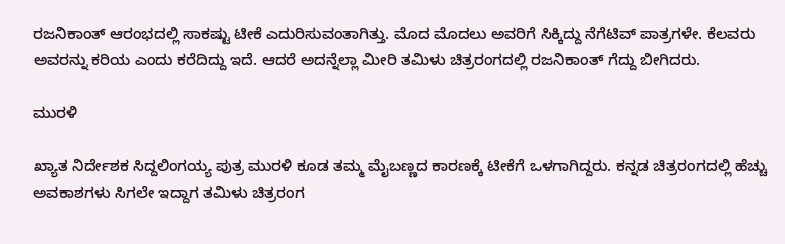ರಜನಿಕಾಂತ್ ಆರಂಭದಲ್ಲಿ ಸಾಕಷ್ಟು ಟೀಕೆ ಎದುರಿಸುವಂತಾಗಿತ್ತು. ಮೊದ ಮೊದಲು ಅವರಿಗೆ ಸಿಕ್ಕಿದ್ದು ನೆಗೆಟಿವ್ ಪಾತ್ರಗಳೇ. ಕೆಲವರು ಅವರನ್ನು ಕರಿಯ ಎಂದು ಕರೆದಿದ್ದು ಇದೆ. ಆದರೆ ಅದನ್ನೆಲ್ಲಾ ಮೀರಿ ತಮಿಳು ಚಿತ್ರರಂಗದಲ್ಲಿ ರಜನಿಕಾಂತ್ ಗೆದ್ದು ಬೀಗಿದರು.

ಮುರಳಿ

ಖ್ಯಾತ ನಿರ್ದೇಶಕ ಸಿದ್ದಲಿಂಗಯ್ಯ ಪುತ್ರ ಮುರಳಿ ಕೂಡ ತಮ್ಮ ಮೈಬಣ್ಣದ ಕಾರಣಕ್ಕೆ ಟೀಕೆಗೆ ಒಳಗಾಗಿದ್ದರು. ಕನ್ನಡ ಚಿತ್ರರಂಗದಲ್ಲಿ ಹೆಚ್ಚು ಅವಕಾಶಗಳು ಸಿಗಲೇ ಇದ್ದಾಗ ತಮಿಳು ಚಿತ್ರರಂಗ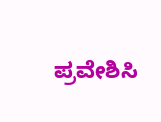ಪ್ರವೇಶಿಸಿ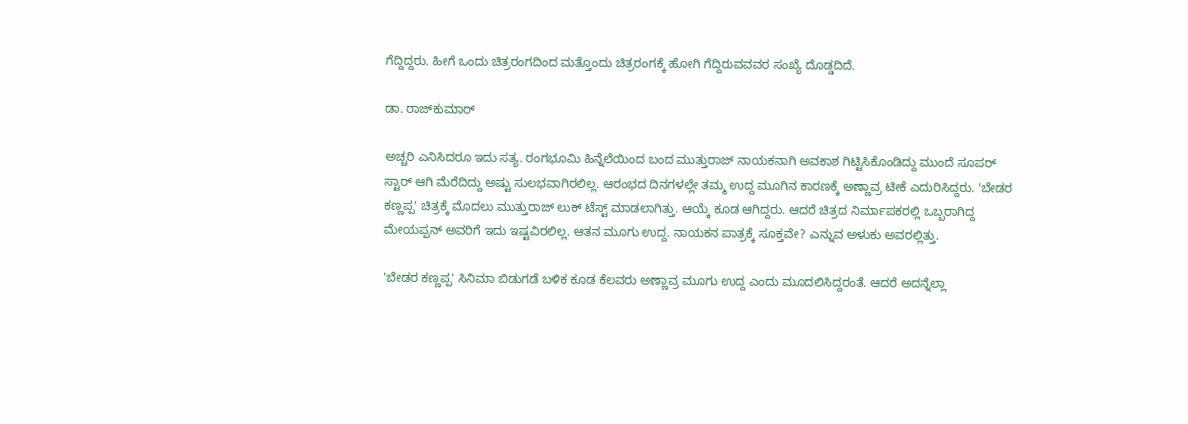ಗೆದ್ದಿದ್ದರು. ಹೀಗೆ ಒಂದು ಚಿತ್ರರಂಗದಿಂದ ಮತ್ತೊಂದು ಚಿತ್ರರಂಗಕ್ಕೆ ಹೋಗಿ ಗೆದ್ದಿರುವವವರ ಸಂಖ್ಯೆ ದೊಡ್ಡದಿದೆ.

ಡಾ. ರಾಜ್‌ಕುಮಾರ್

ಅಚ್ಚರಿ ಎನಿಸಿದರೂ ಇದು ಸತ್ಯ. ರಂಗಭೂಮಿ ಹಿನ್ನೆಲೆಯಿಂದ ಬಂದ ಮುತ್ತುರಾಜ್ ನಾಯಕನಾಗಿ ಅವಕಾಶ ಗಿಟ್ಟಿಸಿಕೊಂಡಿದ್ದು ಮುಂದೆ ಸೂಪರ್ ಸ್ಟಾರ್ ಆಗಿ ಮೆರೆದಿದ್ದು ಅಷ್ಟು ಸುಲಭವಾಗಿರಲಿಲ್ಲ. ಆರಂಭದ ದಿನಗಳಲ್ಲೇ ತಮ್ಮ ಉದ್ದ ಮೂಗಿನ ಕಾರಣಕ್ಕೆ ಅಣ್ಣಾವ್ರ ಟೀಕೆ ಎದುರಿಸಿದ್ದರು. 'ಬೇಡರ ಕಣ್ಣಪ್ಪ' ಚಿತ್ರಕ್ಕೆ ಮೊದಲು ಮುತ್ತುರಾಜ್ ಲುಕ್ ಟೆಸ್ಟ್ ಮಾಡಲಾಗಿತ್ತು. ಆಯ್ಕೆ ಕೂಡ ಆಗಿದ್ದರು. ಆದರೆ ಚಿತ್ರದ ನಿರ್ಮಾಪಕರಲ್ಲಿ ಒಬ್ಬರಾಗಿದ್ದ ಮೇಯಪ್ಪನ್ ಅವರಿಗೆ ಇದು ಇಷ್ಟವಿರಲಿಲ್ಲ. ಆತನ ಮೂಗು ಉದ್ದ. ನಾಯಕನ ಪಾತ್ರಕ್ಕೆ ಸೂಕ್ತವೇ? ಎನ್ನುವ ಅಳುಕು ಅವರಲ್ಲಿತ್ತು.

'ಬೇಡರ ಕಣ್ಣಪ್ಪ' ಸಿನಿಮಾ ಬಿಡುಗಡೆ ಬಳಿಕ ಕೂಡ ಕೆಲವರು ಅಣ್ಣಾವ್ರ ಮೂಗು ಉದ್ದ ಎಂದು ಮೂದಲಿಸಿದ್ದರಂತೆ. ಆದರೆ ಅದನ್ನೆಲ್ಲಾ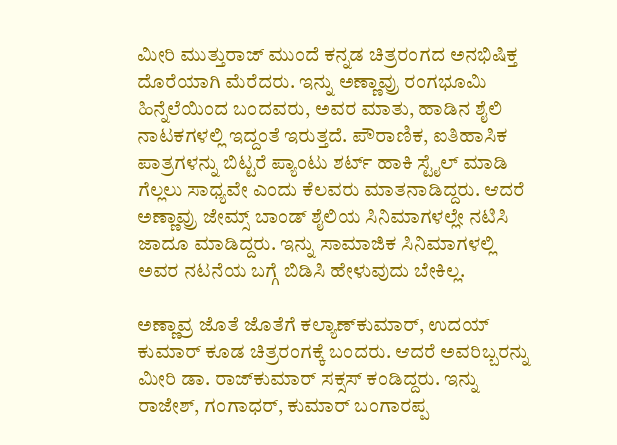ಮೀರಿ ಮುತ್ತುರಾಜ್ ಮುಂದೆ ಕನ್ನಡ ಚಿತ್ರರಂಗದ ಅನಭಿಷಿಕ್ತ ದೊರೆಯಾಗಿ ಮೆರೆದರು. ಇನ್ನು ಅಣ್ಣಾವ್ರು ರಂಗಭೂಮಿ ಹಿನ್ನೆಲೆಯಿಂದ ಬಂದವರು, ಅವರ ಮಾತು, ಹಾಡಿನ ಶೈಲಿ ನಾಟಕಗಳಲ್ಲಿ ಇದ್ದಂತೆ ಇರುತ್ತದೆ. ಪೌರಾಣಿಕ, ಐತಿಹಾಸಿಕ ಪಾತ್ರಗಳನ್ನು ಬಿಟ್ಟರೆ ಪ್ಯಾಂಟು ಶರ್ಟ್ ಹಾಕಿ ಸ್ಟೈಲ್ ಮಾಡಿ ಗೆಲ್ಲಲು ಸಾಧ್ಯವೇ ಎಂದು ಕೆಲವರು ಮಾತನಾಡಿದ್ದರು. ಆದರೆ ಅಣ್ಣಾವ್ರು ಜೇಮ್ಸ್ ಬಾಂಡ್ ಶೈಲಿಯ ಸಿನಿಮಾಗಳಲ್ಲೇ ನಟಿಸಿ ಜಾದೂ ಮಾಡಿದ್ದರು. ಇನ್ನು ಸಾಮಾಜಿಕ ಸಿನಿಮಾಗಳಲ್ಲಿ ಅವರ ನಟನೆಯ ಬಗ್ಗೆ ಬಿಡಿಸಿ ಹೇಳುವುದು ಬೇಕಿಲ್ಲ.

ಅಣ್ಣಾವ್ರ ಜೊತೆ ಜೊತೆಗೆ ಕಲ್ಯಾಣ್‌ಕುಮಾರ್, ಉದಯ್‌ ಕುಮಾರ್ ಕೂಡ ಚಿತ್ರರಂಗಕ್ಕೆ ಬಂದರು. ಆದರೆ ಅವರಿಬ್ಬರನ್ನು ಮೀರಿ ಡಾ. ರಾಜ್‌ಕುಮಾರ್ ಸಕ್ಸಸ್ ಕಂಡಿದ್ದರು. ಇನ್ನು ರಾಜೇಶ್, ಗಂಗಾಧರ್, ಕುಮಾರ್ ಬಂಗಾರಪ್ಪ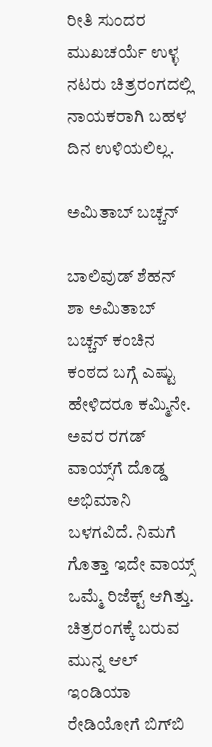ರೀತಿ ಸುಂದರ ಮುಖಚರ್ಯೆ ಉಳ್ಳ ನಟರು ಚಿತ್ರರಂಗದಲ್ಲಿ ನಾಯಕರಾಗಿ ಬಹಳ ದಿನ ಉಳಿಯಲಿಲ್ಲ.

ಅಮಿತಾಬ್ ಬಚ್ಚನ್

ಬಾಲಿವುಡ್ ಶೆಹನ್ ಶಾ ಅಮಿತಾಬ್ ಬಚ್ಚನ್ ಕಂಚಿನ ಕಂಠದ ಬಗ್ಗೆ ಎಷ್ಟು ಹೇಳಿದರೂ ಕಮ್ಮಿನೇ. ಅವರ ರಗಡ್ ವಾಯ್ಸ್‌ಗೆ ದೊಡ್ಡ ಅಭಿಮಾನಿ ಬಳಗವಿದೆ. ನಿಮಗೆ ಗೊತ್ತಾ ಇದೇ ವಾಯ್ಸ್ ಒಮ್ಮೆ ರಿಜೆಕ್ಟ್ ಆಗಿತ್ತು. ಚಿತ್ರರಂಗಕ್ಕೆ ಬರುವ ಮುನ್ನ ಆಲ್‌ ಇಂಡಿಯಾ ರೇಡಿಯೋಗೆ ಬಿಗ್‌ಬಿ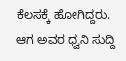ಕೆಲಸಕ್ಕೆ ಹೋಗಿದ್ದರು. ಆಗ ಅವರ ಧ್ವನಿ ಸುದ್ದಿ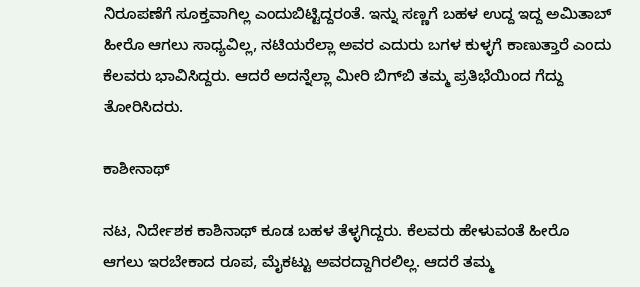ನಿರೂಪಣೆಗೆ ಸೂಕ್ತವಾಗಿಲ್ಲ ಎಂದುಬಿಟ್ಟಿದ್ದರಂತೆ. ಇನ್ನು ಸಣ್ಣಗೆ ಬಹಳ ಉದ್ದ ಇದ್ದ ಅಮಿತಾಬ್ ಹೀರೊ ಆಗಲು ಸಾಧ್ಯವಿಲ್ಲ, ನಟಿಯರೆಲ್ಲಾ ಅವರ ಎದುರು ಬಗಳ ಕುಳ್ಳಗೆ ಕಾಣುತ್ತಾರೆ ಎಂದು ಕೆಲವರು ಭಾವಿಸಿದ್ದರು. ಆದರೆ ಅದನ್ನೆಲ್ಲಾ ಮೀರಿ ಬಿಗ್‌ಬಿ ತಮ್ಮ ಪ್ರತಿಭೆಯಿಂದ ಗೆದ್ದು ತೋರಿಸಿದರು.

ಕಾಶೀನಾಥ್

ನಟ, ನಿರ್ದೇಶಕ ಕಾಶಿನಾಥ್ ಕೂಡ ಬಹಳ ತೆಳ್ಳಗಿದ್ದರು. ಕೆಲವರು ಹೇಳುವಂತೆ ಹೀರೊ ಆಗಲು ಇರಬೇಕಾದ ರೂಪ, ಮೈಕಟ್ಟು ಅವರದ್ದಾಗಿರಲಿಲ್ಲ. ಆದರೆ ತಮ್ಮ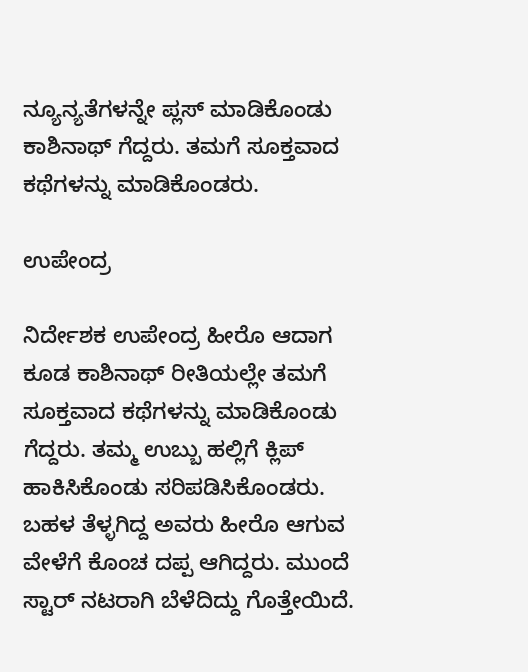ನ್ಯೂನ್ಯತೆಗಳನ್ನೇ ಪ್ಲಸ್ ಮಾಡಿಕೊಂಡು ಕಾಶಿನಾಥ್ ಗೆದ್ದರು. ತಮಗೆ ಸೂಕ್ತವಾದ ಕಥೆಗಳನ್ನು ಮಾಡಿಕೊಂಡರು.

ಉಪೇಂದ್ರ

ನಿರ್ದೇಶಕ ಉಪೇಂದ್ರ ಹೀರೊ ಆದಾಗ ಕೂಡ ಕಾಶಿನಾಥ್ ರೀತಿಯಲ್ಲೇ ತಮಗೆ ಸೂಕ್ತವಾದ ಕಥೆಗಳನ್ನು ಮಾಡಿಕೊಂಡು ಗೆದ್ದರು. ತಮ್ಮ ಉಬ್ಬು ಹಲ್ಲಿಗೆ ಕ್ಲಿಪ್ ಹಾಕಿಸಿಕೊಂಡು ಸರಿಪಡಿಸಿಕೊಂಡರು. ಬಹಳ ತೆಳ್ಳಗಿದ್ದ ಅವರು ಹೀರೊ ಆಗುವ ವೇಳೆಗೆ ಕೊಂಚ ದಪ್ಪ ಆಗಿದ್ದರು. ಮುಂದೆ ಸ್ಟಾರ್ ನಟರಾಗಿ ಬೆಳೆದಿದ್ದು ಗೊತ್ತೇಯಿದೆ.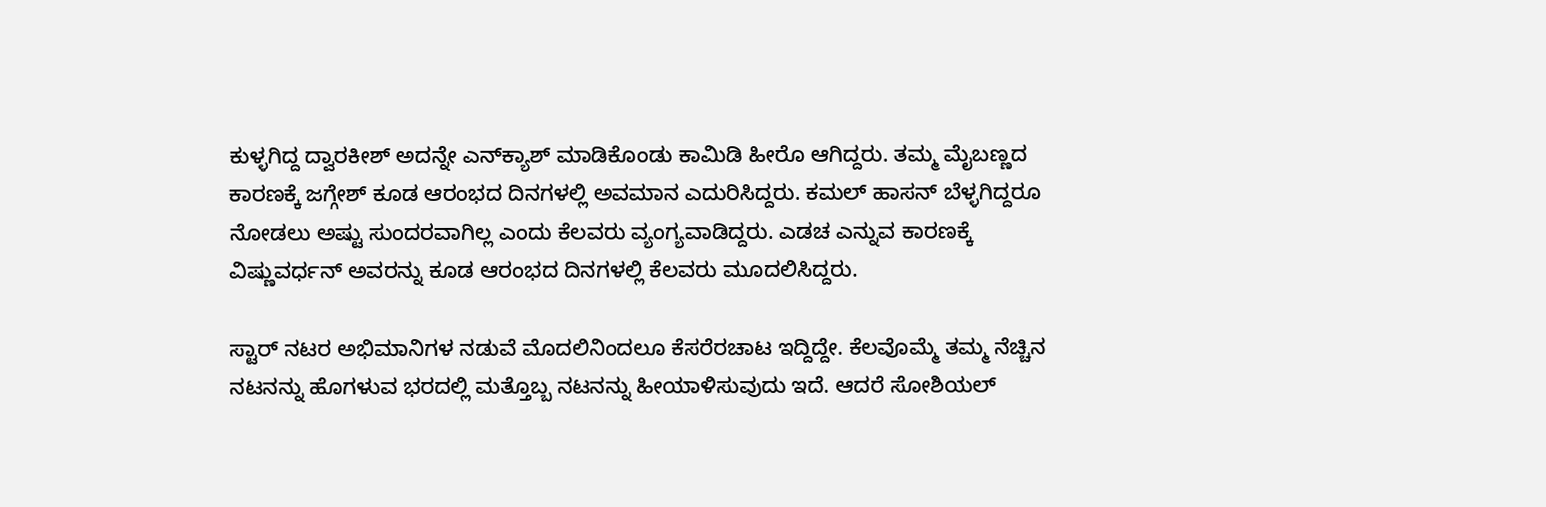ಕುಳ್ಳಗಿದ್ದ ದ್ವಾರಕೀಶ್ ಅದನ್ನೇ ಎನ್‌ಕ್ಯಾಶ್ ಮಾಡಿಕೊಂಡು ಕಾಮಿಡಿ ಹೀರೊ ಆಗಿದ್ದರು. ತಮ್ಮ ಮೈಬಣ್ಣದ ಕಾರಣಕ್ಕೆ ಜಗ್ಗೇಶ್ ಕೂಡ ಆರಂಭದ ದಿನಗಳಲ್ಲಿ ಅವಮಾನ ಎದುರಿಸಿದ್ದರು. ಕಮಲ್ ಹಾಸನ್ ಬೆಳ್ಳಗಿದ್ದರೂ ನೋಡಲು ಅಷ್ಟು ಸುಂದರವಾಗಿಲ್ಲ ಎಂದು ಕೆಲವರು ವ್ಯಂಗ್ಯವಾಡಿದ್ದರು. ಎಡಚ ಎನ್ನುವ ಕಾರಣಕ್ಕೆ ವಿಷ್ಣುವರ್ಧನ್ ಅವರನ್ನು ಕೂಡ ಆರಂಭದ ದಿನಗಳಲ್ಲಿ ಕೆಲವರು ಮೂದಲಿಸಿದ್ದರು.

ಸ್ಟಾರ್ ನಟರ ಅಭಿಮಾನಿಗಳ ನಡುವೆ ಮೊದಲಿನಿಂದಲೂ ಕೆಸರೆರಚಾಟ ಇದ್ದಿದ್ದೇ. ಕೆಲವೊಮ್ಮೆ ತಮ್ಮ ನೆಚ್ಚಿನ ನಟನನ್ನು ಹೊಗಳುವ ಭರದಲ್ಲಿ ಮತ್ತೊಬ್ಬ ನಟನನ್ನು ಹೀಯಾಳಿಸುವುದು ಇದೆ. ಆದರೆ ಸೋಶಿಯಲ್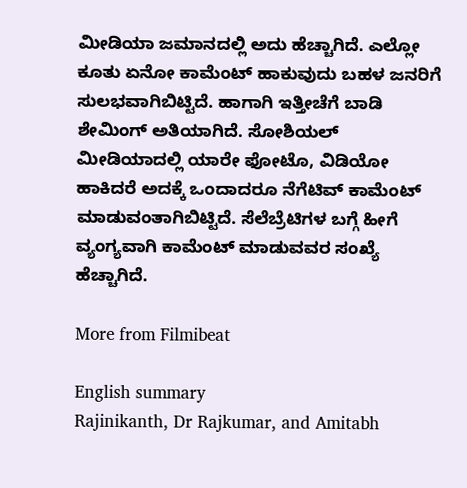ಮೀಡಿಯಾ ಜಮಾನದಲ್ಲಿ ಅದು ಹೆಚ್ಚಾಗಿದೆ. ಎಲ್ಲೋ ಕೂತು ಏನೋ ಕಾಮೆಂಟ್ ಹಾಕುವುದು ಬಹಳ ಜನರಿಗೆ ಸುಲಭವಾಗಿಬಿಟ್ಟಿದೆ. ಹಾಗಾಗಿ ಇತ್ತೀಚೆಗೆ ಬಾಡಿ ಶೇಮಿಂಗ್ ಅತಿಯಾಗಿದೆ. ಸೋಶಿಯಲ್ ಮೀಡಿಯಾದಲ್ಲಿ ಯಾರೇ ಫೋಟೊ, ವಿಡಿಯೋ ಹಾಕಿದರೆ ಅದಕ್ಕೆ ಒಂದಾದರೂ ನೆಗೆಟಿವ್ ಕಾಮೆಂಟ್ ಮಾಡುವಂತಾಗಿಬಿಟ್ಟಿದೆ. ಸೆಲೆಬ್ರೆಟಿಗಳ ಬಗ್ಗೆ ಹೀಗೆ ವ್ಯಂಗ್ಯವಾಗಿ ಕಾಮೆಂಟ್ ಮಾಡುವವರ ಸಂಖ್ಯೆ ಹೆಚ್ಚಾಗಿದೆ.

More from Filmibeat

English summary
Rajinikanth, Dr Rajkumar, and Amitabh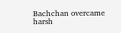Bachchan overcame harsh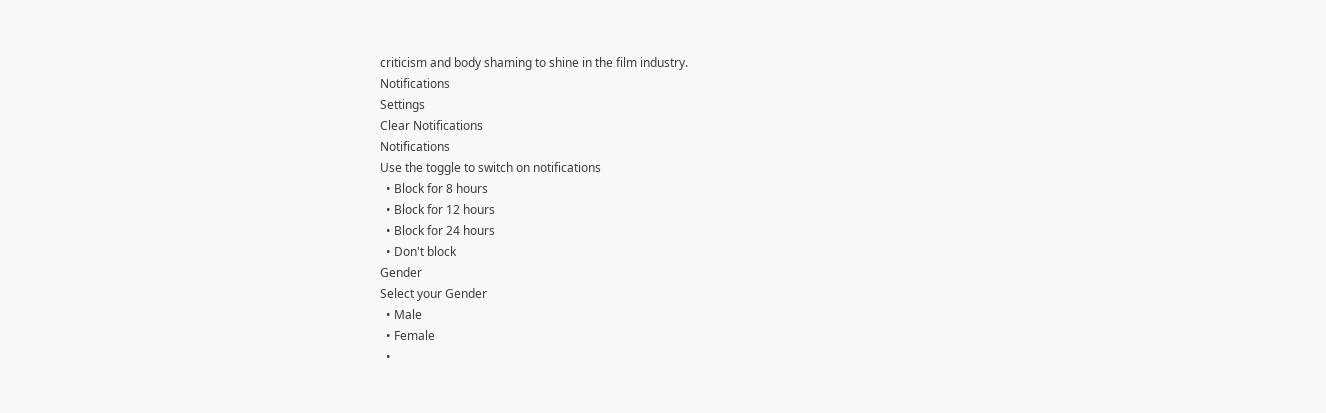criticism and body shaming to shine in the film industry.
Notifications
Settings
Clear Notifications
Notifications
Use the toggle to switch on notifications
  • Block for 8 hours
  • Block for 12 hours
  • Block for 24 hours
  • Don't block
Gender
Select your Gender
  • Male
  • Female
  •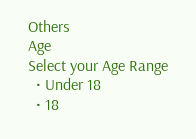Others
Age
Select your Age Range
  • Under 18
  • 18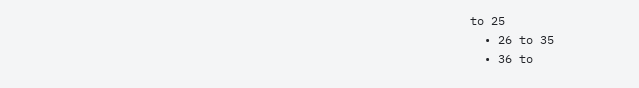to 25
  • 26 to 35
  • 36 to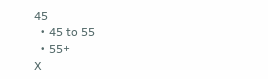45
  • 45 to 55
  • 55+
X